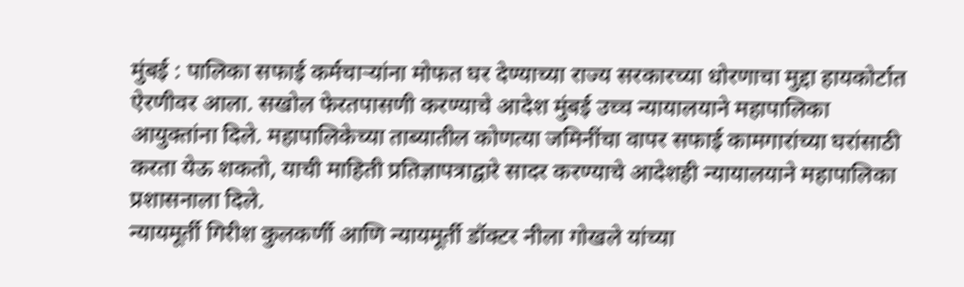मुंबई : पालिका सफाई कर्मचाऱ्यांना मोफत घर देण्याच्या राज्य सरकारच्या धोरणाचा मुद्दा हायकोर्टात ऐरणीवर आला. सखोल फेरतपासणी करण्याचे आदेश मुंबई उच्च न्यायालयाने महापालिका आयुक्तांना दिले. महापालिकेच्या ताब्यातील कोणत्या जमिनींचा वापर सफाई कामगारांच्या घरांसाठी करता येऊ शकतो, याची माहिती प्रतिज्ञापत्राद्वारे सादर करण्याचे आदेशही न्यायालयाने महापालिका प्रशासनाला दिले.
न्यायमूर्ती गिरीश कुलकर्णी आणि न्यायमूर्ती डॉक्टर नीला गोखले यांच्या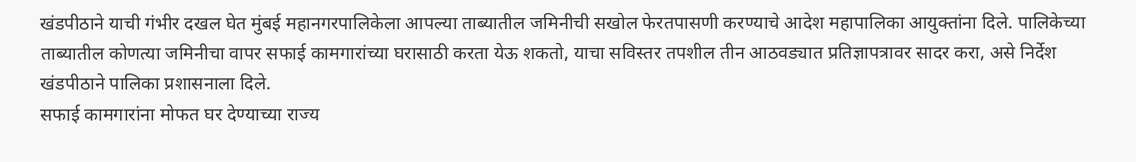खंडपीठाने याची गंभीर दखल घेत मुंबई महानगरपालिकेला आपल्या ताब्यातील जमिनीची सखोल फेरतपासणी करण्याचे आदेश महापालिका आयुक्तांना दिले. पालिकेच्या ताब्यातील कोणत्या जमिनीचा वापर सफाई कामगारांच्या घरासाठी करता येऊ शकतो, याचा सविस्तर तपशील तीन आठवड्यात प्रतिज्ञापत्रावर सादर करा, असे निर्देश खंडपीठाने पालिका प्रशासनाला दिले.
सफाई कामगारांना मोफत घर देण्याच्या राज्य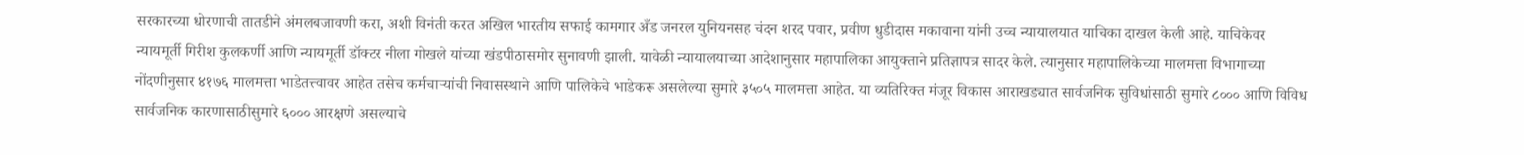सरकारच्या धोरणाची तातडीने अंमलबजावणी करा, अशी विनंती करत अखिल भारतीय सफाई कामगार अँड जनरल युनियनसह चंदन शरद पवार, प्रवीण धुडीदास मकावाना यांनी उच्च न्यायालयात याचिका दाखल केली आहे. याचिकेवर न्यायमूर्ती गिरीश कुलकर्णी आणि न्यायमूर्ती डॉक्टर नीला गोखले यांच्या खंडपीठासमोर सुनावणी झाली. यावेळी न्यायालयाच्या आदेशानुसार महापालिका आयुक्ताने प्रतिज्ञापत्र सादर केले. त्यानुसार महापालिकेच्या मालमत्ता विभागाच्या नोंदणीनुसार ४१७६ मालमत्ता भाडेतत्त्वावर आहेत तसेच कर्मचाऱ्यांची निवासस्थाने आणि पालिकेचे भाडेकरू असलेल्या सुमारे ३५०५ मालमत्ता आहेत. या व्यतिरिक्त मंजूर विकास आराखड्यात सार्वजनिक सुविधांसाठी सुमारे ८००० आणि विविध सार्वजनिक कारणासाठीसुमारे ६००० आरक्षणे असल्याचे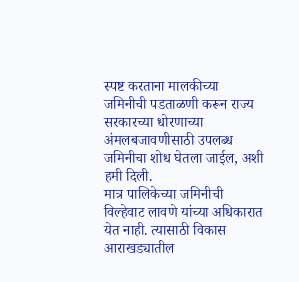स्पष्ट करताना मालकीच्या जमिनीची पडताळणी करून राज्य सरकारच्या धोरणाच्या अंमलबजावणीसाठी उपलब्ध जमिनीचा शोध घेतला जाईल, अशी हमी दिली.
मात्र पालिकेच्या जमिनीची विल्हेवाट लावणे यांच्या अधिकारात येत नाही. त्यासाठी विकास आराखड्यातील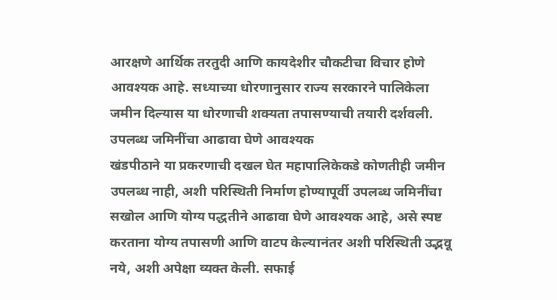आरक्षणे आर्थिक तरतुदी आणि कायदेशीर चौकटीचा विचार होणे आवश्यक आहे. सध्याच्या धोरणानुसार राज्य सरकारने पालिकेला जमीन दिल्यास या धोरणाची शक्यता तपासण्याची तयारी दर्शवली.
उपलब्ध जमिनींचा आढावा घेणे आवश्यक
खंडपीठाने या प्रकरणाची दखल घेत महापालिकेकडे कोणतीही जमीन उपलब्ध नाही, अशी परिस्थिती निर्माण होण्यापूर्वी उपलब्ध जमिनींचा सखोल आणि योग्य पद्धतीने आढावा घेणे आवश्यक आहे, असे स्पष्ट करताना योग्य तपासणी आणि वाटप केल्यानंतर अशी परिस्थिती उद्भवू नये, अशी अपेक्षा व्यक्त केली. सफाई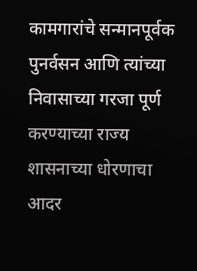कामगारांचे सन्मानपूर्वक पुनर्वसन आणि त्यांच्या निवासाच्या गरजा पूर्ण करण्याच्या राज्य शासनाच्या धोरणाचा आदर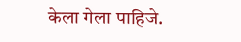केला गेला पाहिजे.